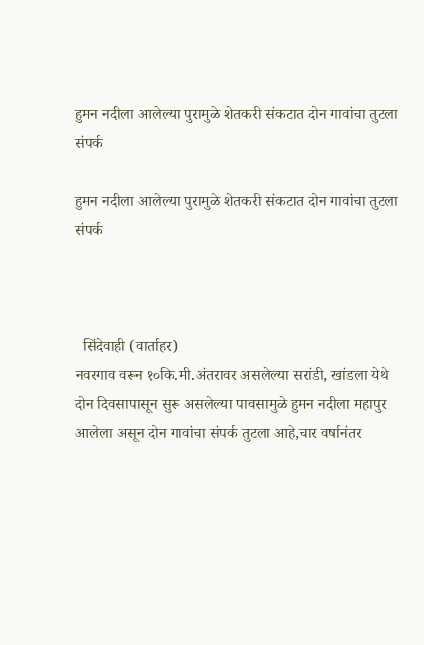हुमन नदीला आलेल्या पुरामुळे शेतकरी संकटात दोन गावांचा तुटला संपर्क

हुमन नदीला आलेल्या पुरामुळे शेतकरी संकटात दोन गावांचा तुटला संपर्क



  सिंदेवाही (वार्ताहर)
नवरगाव वरून १०कि.मी.अंतरावर असलेल्या सरांडी, खांडला येथे दोन दिवसापासून सुरू असलेल्या पावसामुळे हुमन नदीला महापुर आलेला असून दोन गावांचा संपर्क तुटला आहे,चार वर्षानंतर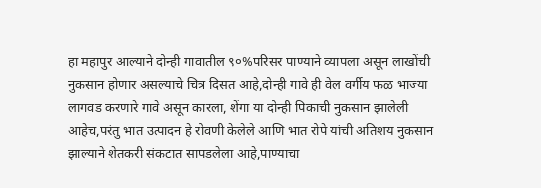हा महापुर आल्याने दोन्ही गावातील ९०%परिसर पाण्याने व्यापला असून लाखोंची नुकसान होणार असल्याचे चित्र दिसत आहे,दोन्ही गावे ही वेल वर्गीय फळ भाज्या लागवड करणारे गावे असून कारला, शेंगा या दोन्ही पिकाची नुकसान झालेली आहेच,परंतु भात उत्पादन हे रोवणी केलेले आणि भात रोपे यांची अतिशय नुकसान झाल्याने शेतकरी संकटात सापडलेला आहे,पाण्याचा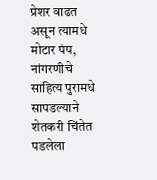प्रेशर वाढत असून त्यामधे मोटार पंप, नांगरणीचे साहित्य पुरामधे सापडल्याने शेतकरी चिंतेत पडलेला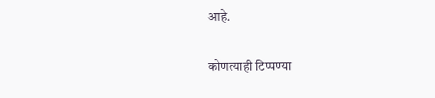आहे.

कोणत्याही टिप्पण्‍या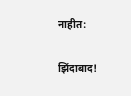नाहीत:

झिंदाबाद!